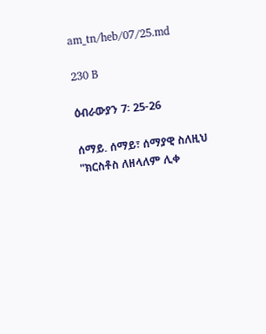am_tn/heb/07/25.md

230 B

ዕብራውያን 7፡ 25-26

ሰማይ. ሰማይ፣ ሰማያዊ ስለዚህ "ክርስቶስ ለዘላለም ሊቀ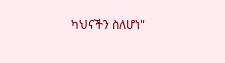ካህናችን ስለሆነ"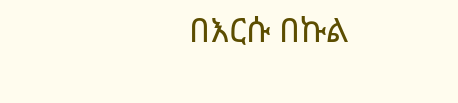በእርሱ በኩል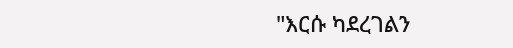"እርሱ ካደረገልን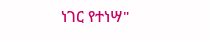ነገር የተነሣ"